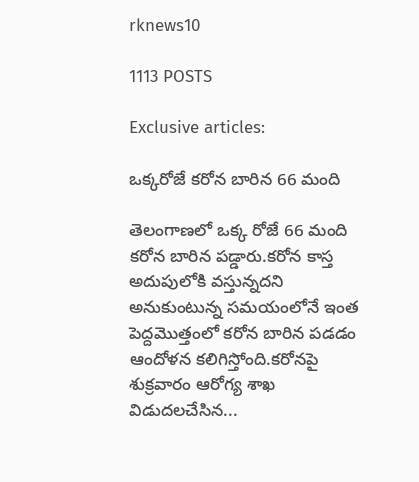rknews10

1113 POSTS

Exclusive articles:

ఒక్కరోజే కరోన బారిన 66 మంది

తెలంగాణలో ఒక్క రోజే 66 మంది కరోన బారిన పడ్డారు.కరోన కాస్త అదుపులోకి వస్తున్నదని అనుకుంటున్న సమయంలోనే ఇంత పెద్దమొత్తంలో కరోన బారిన పడడం ఆందోళన కలిగిస్తోంది.కరోనపై శుక్రవారం ఆరోగ్య శాఖ విడుదలచేసిన...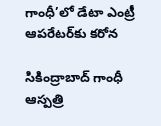గాంధీ’లో డేటా ఎంట్రీ ఆపరేటర్‌కు కరోన

సికింద్రాబాద్ గాంధీ ఆస్ప‌త్రి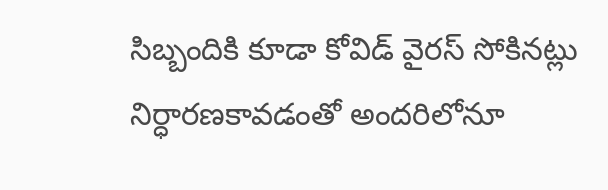సిబ్బందికి కూడా కోవిడ్ వైర‌స్ సోకిన‌ట్లు నిర్ధార‌ణకావ‌డంతో అంద‌రిలోనూ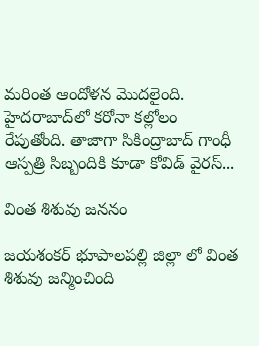మ‌రింత ఆందోళ‌న మొద‌లైంది. హైద‌రాబాద్‌లో క‌రోనా క‌ల్లోలం రేపుతోంది. తాజాగా సికింద్రాబాద్ గాంధీ ఆస్ప‌త్రి సిబ్బందికి కూడా కోవిడ్ వైర‌స్...

వింత శిశువు జననం

జయశంకర్ భూపాలపల్లి జిల్లా లో వింత శిశువు జన్మించింది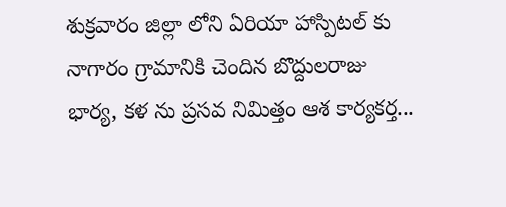శుక్రవారం జిల్లా లోని ఏరియా హాస్పిటల్ కు నాగారం గ్రామానికి చెందిన బొద్దులరాజు భార్య, కళ ను ప్రసవ నిమిత్తం ఆశ కార్యకర్త...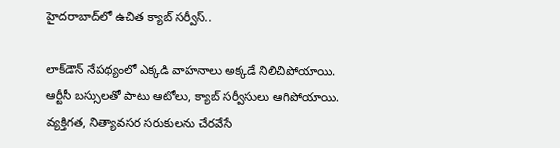హైదరాబాద్‌లో ఉచిత క్యాబ్ సర్వీస్..

లాక్‌డౌన్ నేపథ్యంలో ఎక్కడి వాహనాలు అక్కడే నిలిచిపోయాయి. ఆర్టీసీ బస్సులతో పాటు ఆటోలు, క్యాబ్ సర్వీసులు ఆగిపోయాయి. వ్యక్తిగత, నిత్యావసర సరుకులను చేరవేసే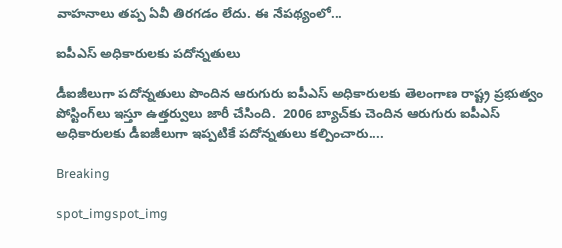వాహనాలు తప్ప ఏవీ తిరగడం లేదు. ఈ నేపథ్యంలో...

ఐపీఎస్‌ అధికారులకు పదోన్నతులు

డీఐజీలుగా పదోన్నతులు పొందిన ఆరుగురు ఐపీఎస్‌ అధికారులకు తెలంగాణ రాష్ట్ర ప్రభుత్వం పోస్టింగ్‌లు ఇస్తూ ఉత్తర్వులు జారీ చేసింది.  2006 బ్యాచ్‌కు చెందిన ఆరుగురు ఐపీఎస్‌ అధికారులకు డీఐజీలుగా ఇప్పటికే పదోన్నతులు కల్పించారు....

Breaking

spot_imgspot_img